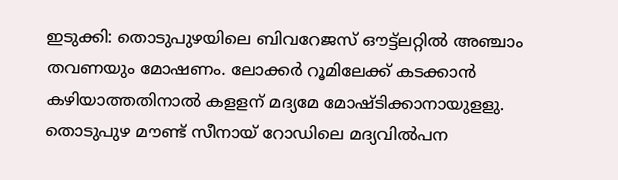ഇടുക്കി: തൊടുപുഴയിലെ ബിവറേജസ് ഔട്ട്‌ലറ്റില്‍ അഞ്ചാം തവണയും മോഷണം. ലോക്കര്‍ റൂമിലേക്ക് കടക്കാന്‍ കഴിയാത്തതിനാല്‍ കളളന് മദ്യമേ മോഷ്ടിക്കാനായുളളു. തൊടുപുഴ മൗണ്ട് സീനായ് റോഡിലെ മദ്യവില്‍പന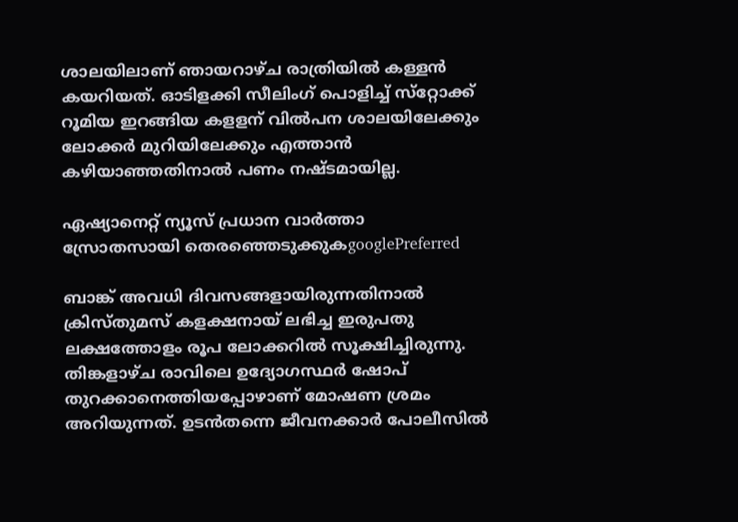ശാലയിലാണ് ഞായറാഴ്ച രാത്രിയില്‍ കള്ളന്‍ കയറിയത്. ഓടിളക്കി സീലിംഗ് പൊളിച്ച് സ്‌റ്റോക്ക് റൂമിയ ഇറങ്ങിയ കളളന് വില്‍പന ശാലയിലേക്കും ലോക്കര്‍ മുറിയിലേക്കും എത്താന്‍ കഴിയാഞ്ഞതിനാല്‍ പണം നഷ്ടമായില്ല.

ഏഷ്യാനെറ്റ് ന്യൂസ് പ്രധാന വാർത്താ സ്രോതസായി തെരഞ്ഞെടുക്കുകgooglePreferred

ബാങ്ക് അവധി ദിവസങ്ങളായിരുന്നതിനാല്‍ ക്രിസ്തുമസ് കളക്ഷനായ് ലഭിച്ച ഇരുപതു ലക്ഷത്തോളം രൂപ ലോക്കറില്‍ സൂക്ഷിച്ചിരുന്നു. തിങ്കളാഴ്ച രാവിലെ ഉദ്യോഗസ്ഥര്‍ ഷോപ് തുറക്കാനെത്തിയപ്പോഴാണ് മോഷണ ശ്രമം അറിയുന്നത്. ഉടന്‍തന്നെ ജീവനക്കാര്‍ പോലീസില്‍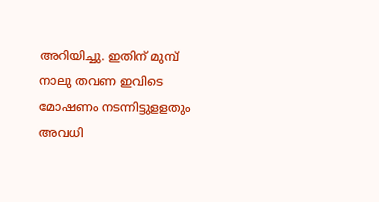അറിയിച്ചു. ഇതിന് മുമ്പ് നാലു തവണ ഇവിടെ മോഷണം നടന്നിട്ടുളളതും അവധി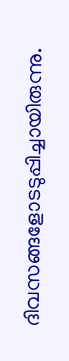ദിവസങ്ങളോടടുപ്പിച്ചായിരുന്നു.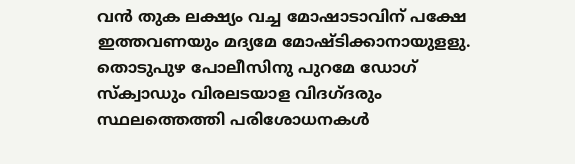വന്‍ തുക ലക്ഷ്യം വച്ച മോഷാടാവിന് പക്ഷേ ഇത്തവണയും മദ്യമേ മോഷ്ടിക്കാനായുളളു. തൊടുപുഴ പോലീസിനു പുറമേ ഡോഗ് സ്‌ക്വാഡും വിരലടയാള വിദഗ്ദരും സ്ഥലത്തെത്തി പരിശോധനകള്‍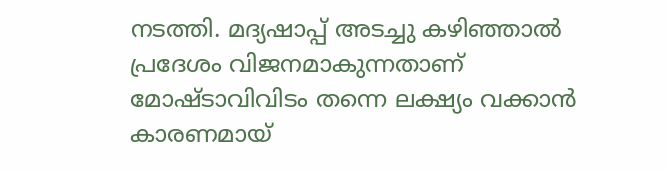നടത്തി. മദ്യഷാപ്പ് അടച്ചു കഴിഞ്ഞാല്‍ പ്രദേശം വിജനമാകുന്നതാണ് മോഷ്ടാവിവിടം തന്നെ ലക്ഷ്യം വക്കാന്‍ കാരണമായ്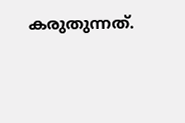കരുതുന്നത്.